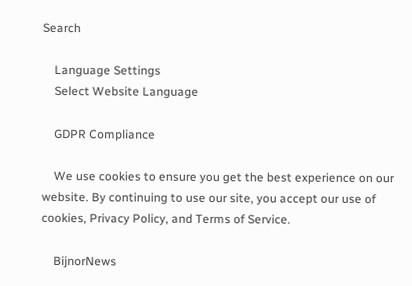Search

    Language Settings
    Select Website Language

    GDPR Compliance

    We use cookies to ensure you get the best experience on our website. By continuing to use our site, you accept our use of cookies, Privacy Policy, and Terms of Service.

    BijnorNews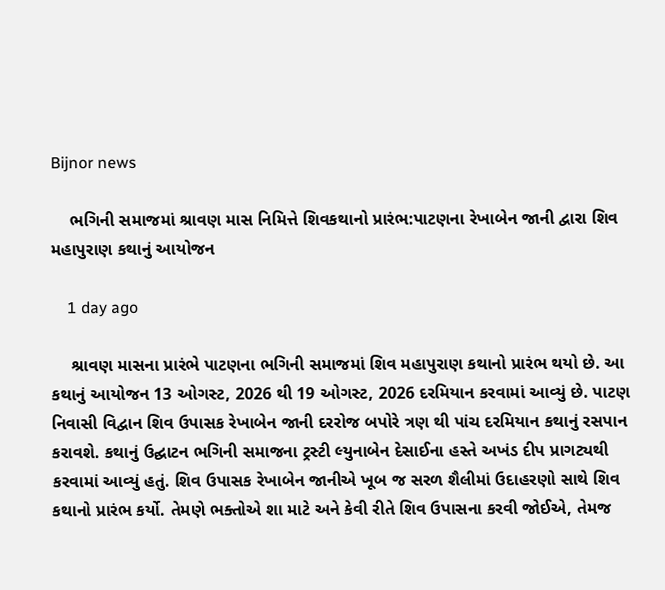Bijnor news

    ભગિની સમાજમાં શ્રાવણ માસ નિમિત્તે શિવકથાનો પ્રારંભ:પાટણના રેખાબેન જાની દ્વારા શિવ મહાપુરાણ કથાનું આયોજન

    1 day ago

    શ્રાવણ માસના પ્રારંભે પાટણના ભગિની સમાજમાં શિવ મહાપુરાણ કથાનો પ્રારંભ થયો છે. આ કથાનું આયોજન 13 ઓગસ્ટ, 2026 થી 19 ઓગસ્ટ, 2026 દરમિયાન કરવામાં આવ્યું છે. પાટણ નિવાસી વિદ્વાન શિવ ઉપાસક રેખાબેન જાની દરરોજ બપોરે ત્રણ થી પાંચ દરમિયાન કથાનું રસપાન કરાવશે. કથાનું ઉદ્ઘાટન ભગિની સમાજના ટ્રસ્ટી લ્યુનાબેન દેસાઈના હસ્તે અખંડ દીપ પ્રાગટ્યથી કરવામાં આવ્યું હતું. શિવ ઉપાસક રેખાબેન જાનીએ ખૂબ જ સરળ શૈલીમાં ઉદાહરણો સાથે શિવ કથાનો પ્રારંભ કર્યો. તેમણે ભક્તોએ શા માટે અને કેવી રીતે શિવ ઉપાસના કરવી જોઈએ, તેમજ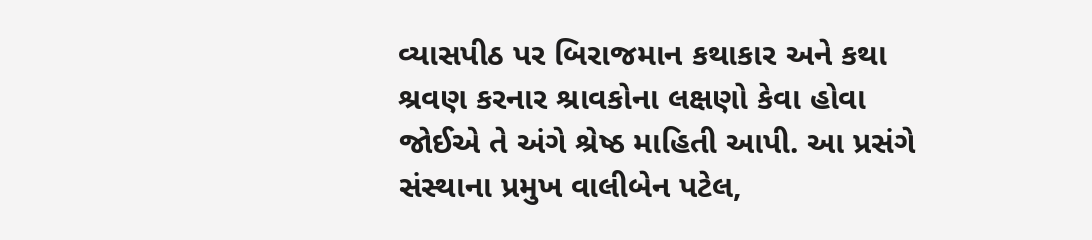વ્યાસપીઠ પર બિરાજમાન કથાકાર અને કથા શ્રવણ કરનાર શ્રાવકોના લક્ષણો કેવા હોવા જોઈએ તે અંગે શ્રેષ્ઠ માહિતી આપી. આ પ્રસંગે સંસ્થાના પ્રમુખ વાલીબેન પટેલ,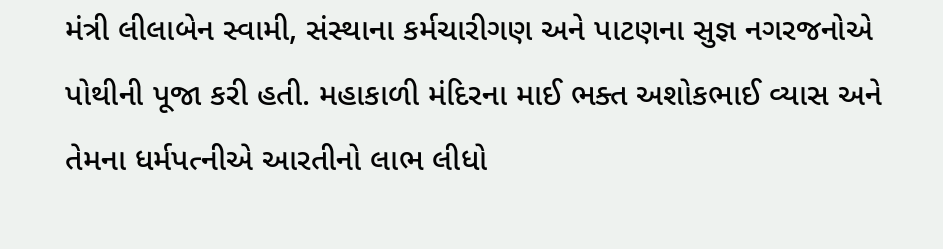મંત્રી લીલાબેન સ્વામી, સંસ્થાના કર્મચારીગણ અને પાટણના સુજ્ઞ નગરજનોએ પોથીની પૂજા કરી હતી. મહાકાળી મંદિરના માઈ ભક્ત અશોકભાઈ વ્યાસ અને તેમના ધર્મપત્નીએ આરતીનો લાભ લીધો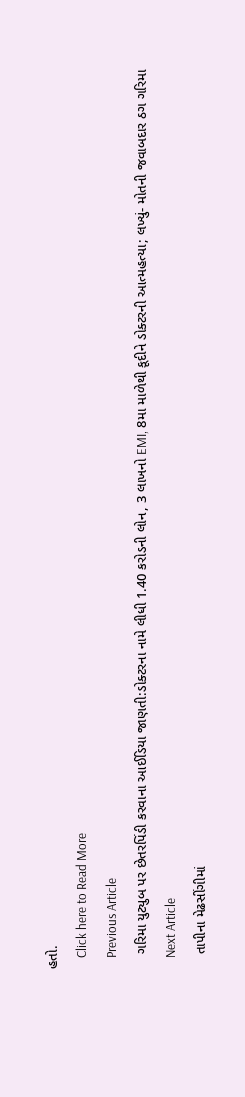હતો.
    Click here to Read More
    Previous Article
    ગરિમા યુટ્યુબ પર છેતરપિંડી કરવાના આઈડિયા જાણતી:ડોક્ટરના નામે લીધી 1.40 કરોડની લોન, 3 લાખનો EMI, 8મા માળેથી કૂદીને ડોક્ટરની આત્મહત્યા; લખ્યું- મોતની જવાબદાર ઠગ ગરિમા
    Next Article
    તાપીના મેઢસીંગીમાં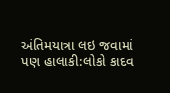અંતિમયાત્રા લઇ જવામાં પણ હાલાકી:લોકો કાદવ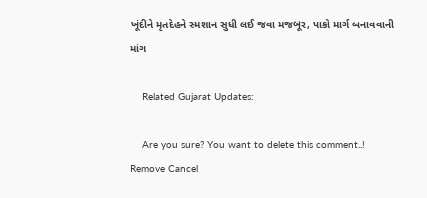ખૂંદીને મૃતદેહને સ્મશાન સુધી લઈ જવા મજબૂર, પાકો માર્ગ બનાવવાની માંગ

    Related Gujarat Updates:

    Are you sure? You want to delete this comment..! Remove Cancel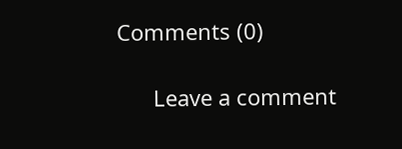Comments (0)

      Leave a comment